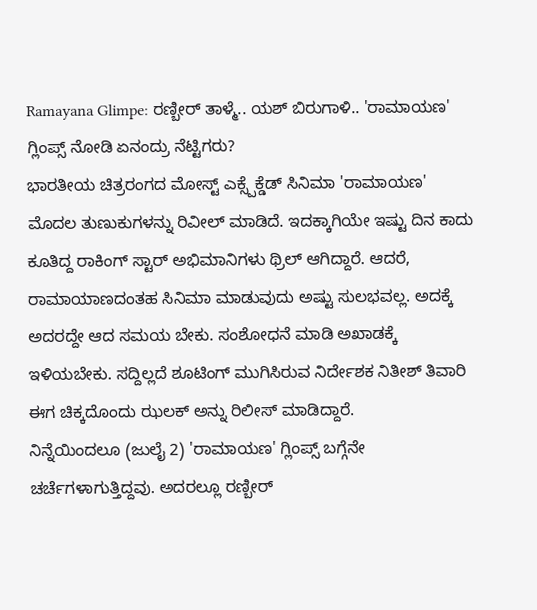Ramayana Glimpe: ರಣ್ಬೀರ್ ತಾಳ್ಮೆ.. ಯಶ್ ಬಿರುಗಾಳಿ.. 'ರಾಮಾಯಣ' ಗ್ಲಿಂಪ್ಸ್ ನೋಡಿ ಏನಂದ್ರು ನೆಟ್ಟಿಗರು?
ಭಾರತೀಯ ಚಿತ್ರರಂಗದ ಮೋಸ್ಟ್ ಎಕ್ಸ್ಪೆಕ್ಡೆಡ್ ಸಿನಿಮಾ 'ರಾಮಾಯಣ' ಮೊದಲ ತುಣುಕುಗಳನ್ನು ರಿವೀಲ್ ಮಾಡಿದೆ. ಇದಕ್ಕಾಗಿಯೇ ಇಷ್ಟು ದಿನ ಕಾದು ಕೂತಿದ್ದ ರಾಕಿಂಗ್ ಸ್ಟಾರ್ ಅಭಿಮಾನಿಗಳು ಥ್ರಿಲ್ ಆಗಿದ್ದಾರೆ. ಆದರೆ, ರಾಮಾಯಾಣದಂತಹ ಸಿನಿಮಾ ಮಾಡುವುದು ಅಷ್ಟು ಸುಲಭವಲ್ಲ. ಅದಕ್ಕೆ ಅದರದ್ದೇ ಆದ ಸಮಯ ಬೇಕು. ಸಂಶೋಧನೆ ಮಾಡಿ ಅಖಾಡಕ್ಕೆ ಇಳಿಯಬೇಕು. ಸದ್ದಿಲ್ಲದೆ ಶೂಟಿಂಗ್ ಮುಗಿಸಿರುವ ನಿರ್ದೇಶಕ ನಿತೀಶ್ ತಿವಾರಿ ಈಗ ಚಿಕ್ಕದೊಂದು ಝಲಕ್ ಅನ್ನು ರಿಲೀಸ್ ಮಾಡಿದ್ದಾರೆ.
ನಿನ್ನೆಯಿಂದಲೂ (ಜುಲೈ 2) 'ರಾಮಾಯಣ' ಗ್ಲಿಂಪ್ಸ್ ಬಗ್ಗೆನೇ ಚರ್ಚೆಗಳಾಗುತ್ತಿದ್ದವು. ಅದರಲ್ಲೂ ರಣ್ಬೀರ್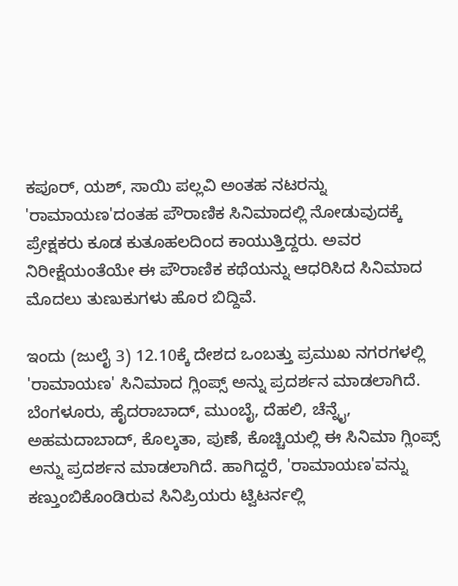ಕಪೂರ್, ಯಶ್, ಸಾಯಿ ಪಲ್ಲವಿ ಅಂತಹ ನಟರನ್ನು 'ರಾಮಾಯಣ'ದಂತಹ ಪೌರಾಣಿಕ ಸಿನಿಮಾದಲ್ಲಿ ನೋಡುವುದಕ್ಕೆ ಪ್ರೇಕ್ಷಕರು ಕೂಡ ಕುತೂಹಲದಿಂದ ಕಾಯುತ್ತಿದ್ದರು. ಅವರ ನಿರೀಕ್ಷೆಯಂತೆಯೇ ಈ ಪೌರಾಣಿಕ ಕಥೆಯನ್ನು ಆಧರಿಸಿದ ಸಿನಿಮಾದ ಮೊದಲು ತುಣುಕುಗಳು ಹೊರ ಬಿದ್ದಿವೆ.

ಇಂದು (ಜುಲೈ 3) 12.10ಕ್ಕೆ ದೇಶದ ಒಂಬತ್ತು ಪ್ರಮುಖ ನಗರಗಳಲ್ಲಿ 'ರಾಮಾಯಣ' ಸಿನಿಮಾದ ಗ್ಲಿಂಪ್ಸ್ ಅನ್ನು ಪ್ರದರ್ಶನ ಮಾಡಲಾಗಿದೆ. ಬೆಂಗಳೂರು, ಹೈದರಾಬಾದ್, ಮುಂಬೈ, ದೆಹಲಿ, ಚೆನ್ನೈ, ಅಹಮದಾಬಾದ್, ಕೊಲ್ಕತಾ, ಪುಣೆ, ಕೊಚ್ಚಿಯಲ್ಲಿ ಈ ಸಿನಿಮಾ ಗ್ಲಿಂಪ್ಸ್ ಅನ್ನು ಪ್ರದರ್ಶನ ಮಾಡಲಾಗಿದೆ. ಹಾಗಿದ್ದರೆ, 'ರಾಮಾಯಣ'ವನ್ನು ಕಣ್ತುಂಬಿಕೊಂಡಿರುವ ಸಿನಿಪ್ರಿಯರು ಟ್ವಿಟರ್ನಲ್ಲಿ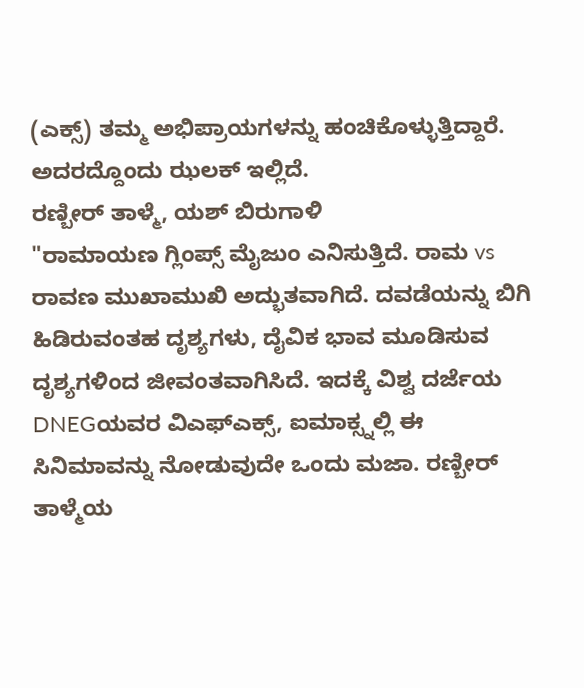(ಎಕ್ಸ್) ತಮ್ಮ ಅಭಿಪ್ರಾಯಗಳನ್ನು ಹಂಚಿಕೊಳ್ಳುತ್ತಿದ್ದಾರೆ. ಅದರದ್ದೊಂದು ಝಲಕ್ ಇಲ್ಲಿದೆ.
ರಣ್ಬೀರ್ ತಾಳ್ಮೆ, ಯಶ್ ಬಿರುಗಾಳಿ
"ರಾಮಾಯಣ ಗ್ಲಿಂಪ್ಸ್ ಮೈಜುಂ ಎನಿಸುತ್ತಿದೆ. ರಾಮ vs ರಾವಣ ಮುಖಾಮುಖಿ ಅದ್ಭುತವಾಗಿದೆ. ದವಡೆಯನ್ನು ಬಿಗಿ ಹಿಡಿರುವಂತಹ ದೃಶ್ಯಗಳು, ದೈವಿಕ ಭಾವ ಮೂಡಿಸುವ ದೃಶ್ಯಗಳಿಂದ ಜೀವಂತವಾಗಿಸಿದೆ. ಇದಕ್ಕೆ ವಿಶ್ವ ದರ್ಜೆಯ DNEGಯವರ ವಿಎಫ್ಎಕ್ಸ್, ಐಮಾಕ್ಸ್ನಲ್ಲಿ ಈ ಸಿನಿಮಾವನ್ನು ನೋಡುವುದೇ ಒಂದು ಮಜಾ. ರಣ್ಬೀರ್ ತಾಳ್ಮೆಯ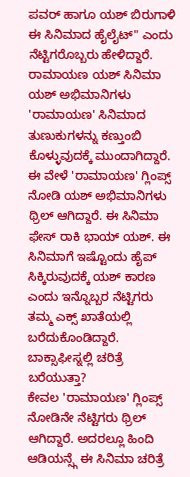ಪವರ್ ಹಾಗೂ ಯಶ್ ಬಿರುಗಾಳಿ ಈ ಸಿನಿಮಾದ ಹೈಲೈಟ್" ಎಂದು ನೆಟ್ಟಿಗರೊಬ್ಬರು ಹೇಳಿದ್ದಾರೆ.
ರಾಮಾಯಣ ಯಶ್ ಸಿನಿಮಾ
ಯಶ್ ಅಭಿಮಾನಿಗಳು 'ರಾಮಾಯಣ' ಸಿನಿಮಾದ ತುಣುಕುಗಳನ್ನು ಕಣ್ತುಂಬಿ ಕೊಳ್ಳುವುದಕ್ಕೆ ಮುಂದಾಗಿದ್ದಾರೆ. ಈ ವೇಳೆ 'ರಾಮಾಯಣ' ಗ್ಲಿಂಪ್ಸ್ ನೋಡಿ ಯಶ್ ಅಭಿಮಾನಿಗಳು ಥ್ರಿಲ್ ಆಗಿದ್ದಾರೆ. ಈ ಸಿನಿಮಾ ಫೇಸ್ ರಾಕಿ ಭಾಯ್ ಯಶ್. ಈ ಸಿನಿಮಾಗೆ ಇಷ್ಟೊಂದು ಹೈಪ್ ಸಿಕ್ಕಿರುವುದಕ್ಕೆ ಯಶ್ ಕಾರಣ ಎಂದು ಇನ್ನೊಬ್ಬರ ನೆಟ್ಟಿಗರು ತಮ್ಮ ಎಕ್ಸ್ ಖಾತೆಯಲ್ಲಿ ಬರೆದುಕೊಂಡಿದ್ದಾರೆ.
ಬಾಕ್ಸಾಫೀಸ್ನಲ್ಲಿ ಚರಿತ್ರೆ ಬರೆಯುತ್ತಾ?
ಕೇವಲ 'ರಾಮಾಯಣ' ಗ್ಲಿಂಪ್ಸ್ ನೋಡಿನೇ ನೆಟ್ಟಿಗರು ಥ್ರಿಲ್ ಆಗಿದ್ದಾರೆ. ಅದರಲ್ಲೂ ಹಿಂದಿ ಆಡಿಯನ್ಸ್ಗೆ ಈ ಸಿನಿಮಾ ಚರಿತ್ರೆ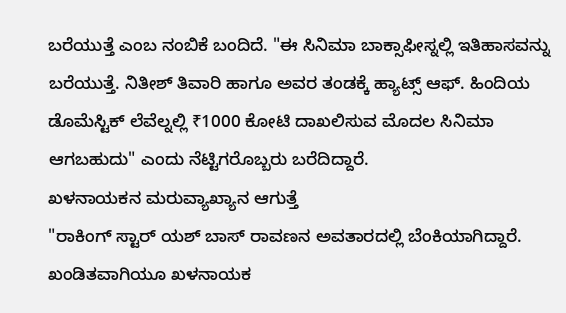ಬರೆಯುತ್ತೆ ಎಂಬ ನಂಬಿಕೆ ಬಂದಿದೆ. "ಈ ಸಿನಿಮಾ ಬಾಕ್ಸಾಫೀಸ್ನಲ್ಲಿ ಇತಿಹಾಸವನ್ನು ಬರೆಯುತ್ತೆ. ನಿತೀಶ್ ತಿವಾರಿ ಹಾಗೂ ಅವರ ತಂಡಕ್ಕೆ ಹ್ಯಾಟ್ಸ್ ಆಫ್. ಹಿಂದಿಯ ಡೊಮೆಸ್ಟಿಕ್ ಲೆವೆಲ್ನಲ್ಲಿ ₹1000 ಕೋಟಿ ದಾಖಲಿಸುವ ಮೊದಲ ಸಿನಿಮಾ ಆಗಬಹುದು" ಎಂದು ನೆಟ್ಟಿಗರೊಬ್ಬರು ಬರೆದಿದ್ದಾರೆ.
ಖಳನಾಯಕನ ಮರುವ್ಯಾಖ್ಯಾನ ಆಗುತ್ತೆ
"ರಾಕಿಂಗ್ ಸ್ಟಾರ್ ಯಶ್ ಬಾಸ್ ರಾವಣನ ಅವತಾರದಲ್ಲಿ ಬೆಂಕಿಯಾಗಿದ್ದಾರೆ. ಖಂಡಿತವಾಗಿಯೂ ಖಳನಾಯಕ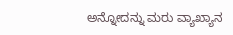ಅನ್ನೋದನ್ನು ಮರು ವ್ಯಾಖ್ಯಾನ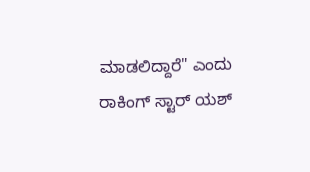ಮಾಡಲಿದ್ದಾರೆ" ಎಂದು ರಾಕಿಂಗ್ ಸ್ಟಾರ್ ಯಶ್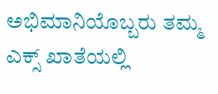ಅಭಿಮಾನಿಯೊಬ್ಬರು ತಮ್ಮ ಎಕ್ಸ್ ಖಾತೆಯಲ್ಲಿ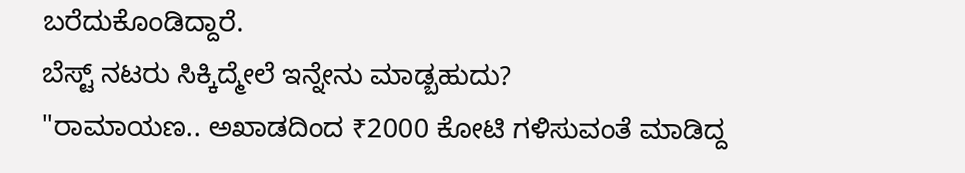ಬರೆದುಕೊಂಡಿದ್ದಾರೆ.
ಬೆಸ್ಟ್ ನಟರು ಸಿಕ್ಕಿದ್ಮೇಲೆ ಇನ್ನೇನು ಮಾಡ್ಬಹುದು?
"ರಾಮಾಯಣ.. ಅಖಾಡದಿಂದ ₹2000 ಕೋಟಿ ಗಳಿಸುವಂತೆ ಮಾಡಿದ್ದ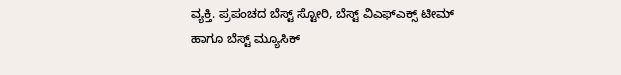ವ್ಯಕ್ತಿ. ಪ್ರಪಂಚದ ಬೆಸ್ಟ್ ಸ್ಟೋರಿ, ಬೆಸ್ಟ್ ವಿಎಫ್ಎಕ್ಸ್ ಟೀಮ್ ಹಾಗೂ ಬೆಸ್ಟ್ ಮ್ಯೂಸಿಕ್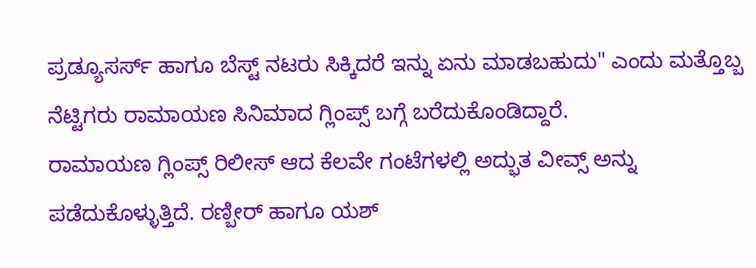ಪ್ರಡ್ಯೂಸರ್ಸ್ ಹಾಗೂ ಬೆಸ್ಟ್ ನಟರು ಸಿಕ್ಕಿದರೆ ಇನ್ನು ಏನು ಮಾಡಬಹುದು" ಎಂದು ಮತ್ತೊಬ್ಬ ನೆಟ್ಟಿಗರು ರಾಮಾಯಣ ಸಿನಿಮಾದ ಗ್ಲಿಂಪ್ಸ್ ಬಗ್ಗೆ ಬರೆದುಕೊಂಡಿದ್ದಾರೆ.
ರಾಮಾಯಣ ಗ್ಲಿಂಪ್ಸ್ ರಿಲೀಸ್ ಆದ ಕೆಲವೇ ಗಂಟೆಗಳಲ್ಲಿ ಅದ್ಭುತ ವೀವ್ಸ್ ಅನ್ನು ಪಡೆದುಕೊಳ್ಳುತ್ತಿದೆ. ರಣ್ಬೀರ್ ಹಾಗೂ ಯಶ್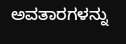ಅವತಾರಗಳನ್ನು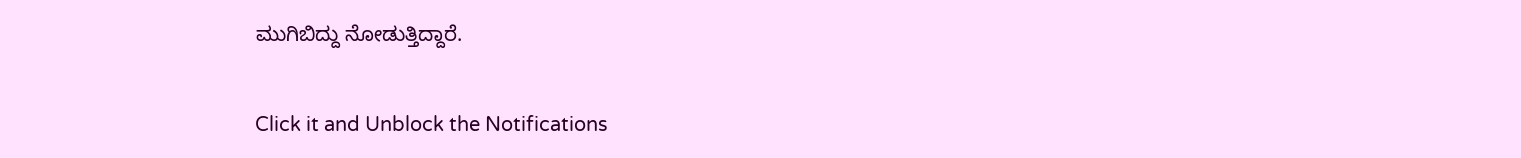ಮುಗಿಬಿದ್ದು ನೋಡುತ್ತಿದ್ದಾರೆ.


Click it and Unblock the Notifications